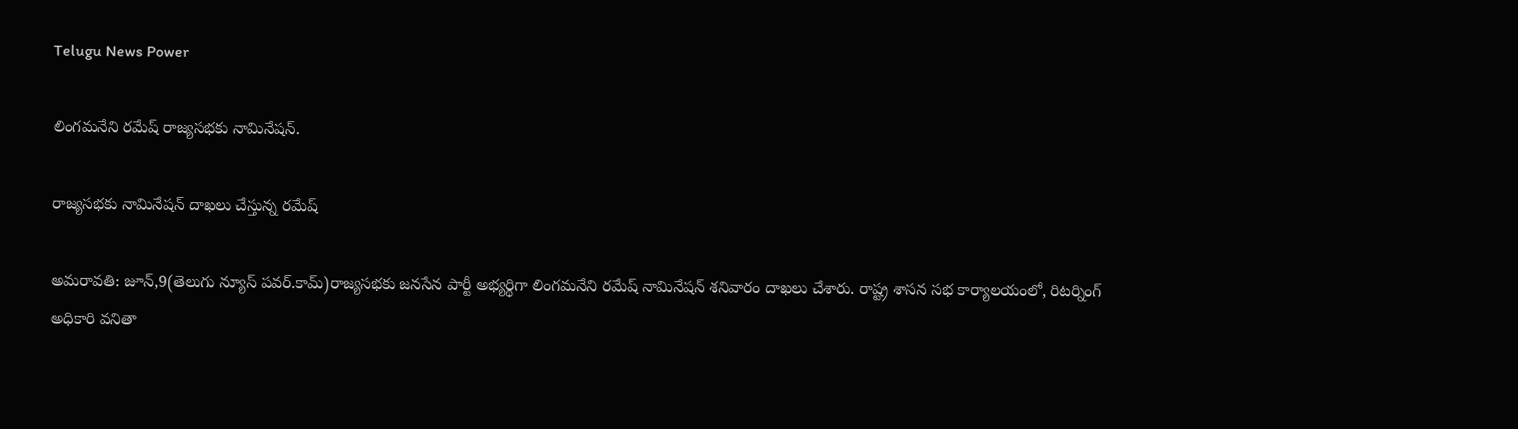Telugu News Power

లింగమనేని రమేష్ రాజ్యసభకు నామినేషన్.

రాజ్యసభకు నామినేషన్ దాఖలు చేస్తున్న రమేష్

అమరావతి: జూన్,9(తెలుగు న్యూస్ పవర్.కామ్)రాజ్యసభకు జనసేన పార్టీ అభ్యర్థిగా లింగమనేని రమేష్ నామినేషన్ శనివారం దాఖలు చేశారు. రాష్ట్ర శాసన సభ కార్యాలయంలో, రిటర్నింగ్ అధికారి వనితా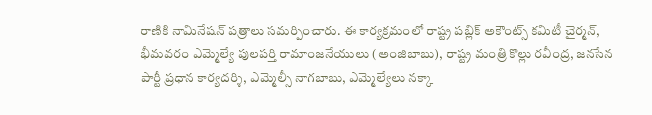రాణికి నామినేషన్ పత్రాలు సమర్పించారు. ఈ కార్యక్రమంలో రాష్ట్ర పబ్లిక్ అకౌంట్స్ కమిటీ చైర్మన్, భీమవరం ఎమ్మెల్యే పులపర్తి రామాంజనేయులు (అంజిబాబు), రాష్ట్ర మంత్రి కొల్లు రవీంద్ర, జనసేన పార్టీ ప్రధాన కార్యదర్శి, ఎమ్మెల్సీ నాగబాబు, ఎమ్మెల్యేలు నక్కా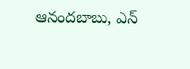ఆనందబాబు, ఎన్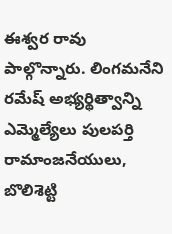ఈశ్వర రావు పాల్గొన్నారు. లింగమనేని రమేష్ అభ్యర్థిత్వాన్ని ఎమ్మెల్యేలు పులపర్తి రామాంజనేయులు, బొలిశెట్టి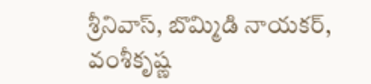శ్రీనివాస్, బొమ్మిడి నాయకర్, వంశీకృష్ణ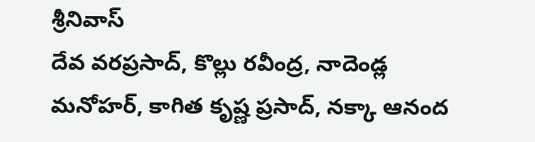శ్రీనివాస్
దేవ వరప్రసాద్, కొల్లు రవీంద్ర, నాదెండ్ల మనోహర్, కాగిత కృష్ణ ప్రసాద్, నక్కా ఆనంద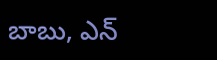బాబు, ఎన్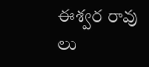ఈశ్వర రావు లు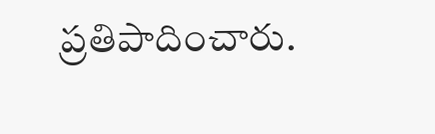ప్రతిపాదించారు.